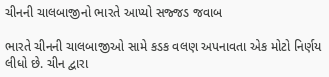ચીનની ચાલબાજીનો ભારતે આપ્યો સજ્જડ જવાબ

ભારતે ચીનની ચાલબાજીઓ સામે કડક વલણ અપનાવતા એક મોટો નિર્ણય લીધો છે. ચીન દ્વારા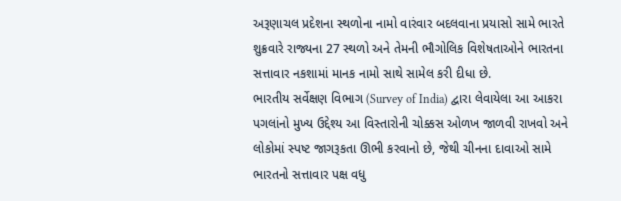અરૂણાચલ પ્રદેશના સ્થળોના નામો વારંવાર બદલવાના પ્રયાસો સામે ભારતે શુક્રવારે રાજ્યના 27 સ્થળો અને તેમની ભૌગોલિક વિશેષતાઓને ભારતના સત્તાવાર નકશામાં માનક નામો સાથે સામેલ કરી દીધા છે.
ભારતીય સર્વેક્ષણ વિભાગ (Survey of India) દ્વારા લેવાયેલા આ આકરા પગલાંનો મુખ્ય ઉદ્દેશ્ય આ વિસ્તારોની ચોક્કસ ઓળખ જાળવી રાખવો અને લોકોમાં સ્પષ્ટ જાગરૂકતા ઊભી કરવાનો છે, જેથી ચીનના દાવાઓ સામે ભારતનો સત્તાવાર પક્ષ વધુ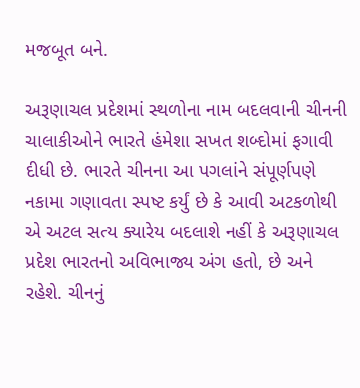મજબૂત બને.

અરૂણાચલ પ્રદેશમાં સ્થળોના નામ બદલવાની ચીનની ચાલાકીઓને ભારતે હંમેશા સખત શબ્દોમાં ફગાવી દીધી છે. ભારતે ચીનના આ પગલાંને સંપૂર્ણપણે નકામા ગણાવતા સ્પષ્ટ કર્યું છે કે આવી અટકળોથી એ અટલ સત્ય ક્યારેય બદલાશે નહીં કે અરૂણાચલ પ્રદેશ ભારતનો અવિભાજ્ય અંગ હતો, છે અને રહેશે. ચીનનું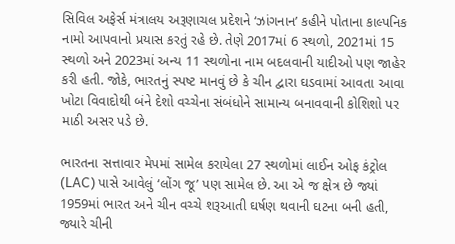સિવિલ અફેર્સ મંત્રાલય અરૂણાચલ પ્રદેશને ‘ઝાંગનાન’ કહીને પોતાના કાલ્પનિક નામો આપવાનો પ્રયાસ કરતું રહે છે. તેણે 2017માં 6 સ્થળો, 2021માં 15 સ્થળો અને 2023માં અન્ય 11 સ્થળોના નામ બદલવાની યાદીઓ પણ જાહેર કરી હતી. જોકે, ભારતનું સ્પષ્ટ માનવું છે કે ચીન દ્વારા ઘડવામાં આવતા આવા ખોટા વિવાદોથી બંને દેશો વચ્ચેના સંબંધોને સામાન્ય બનાવવાની કોશિશો પર માઠી અસર પડે છે.

ભારતના સત્તાવાર મેપમાં સામેલ કરાયેલા 27 સ્થળોમાં લાઈન ઓફ કંટ્રોલ (LAC) પાસે આવેલું ‘લોંગ જૂ’ પણ સામેલ છે. આ એ જ ક્ષેત્ર છે જ્યાં 1959માં ભારત અને ચીન વચ્ચે શરૂઆતી ઘર્ષણ થવાની ઘટના બની હતી, જ્યારે ચીની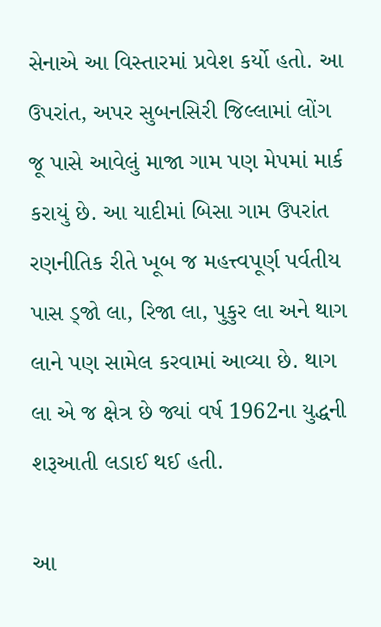સેનાએ આ વિસ્તારમાં પ્રવેશ કર્યો હતો. આ ઉપરાંત, અપર સુબનસિરી જિલ્લામાં લોંગ જૂ પાસે આવેલું માજા ગામ પણ મેપમાં માર્ક કરાયું છે. આ યાદીમાં બિસા ગામ ઉપરાંત રણનીતિક રીતે ખૂબ જ મહત્ત્વપૂર્ણ પર્વતીય પાસ ડ્જો લા, રિજા લા, પુકુર લા અને થાગ લાને પણ સામેલ કરવામાં આવ્યા છે. થાગ લા એ જ ક્ષેત્ર છે જ્યાં વર્ષ 1962ના યુદ્ધની શરૂઆતી લડાઈ થઈ હતી.

આ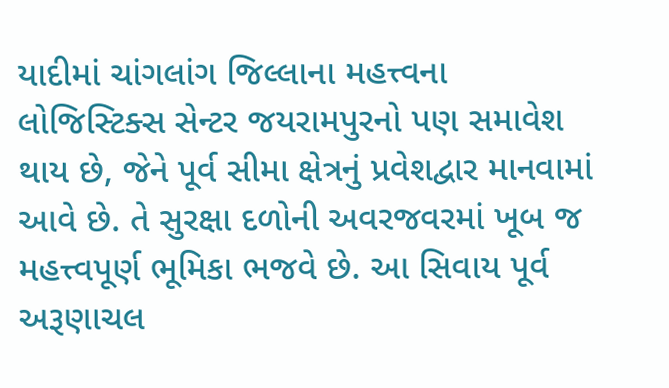યાદીમાં ચાંગલાંગ જિલ્લાના મહત્ત્વના લોજિસ્ટિક્સ સેન્ટર જયરામપુરનો પણ સમાવેશ થાય છે, જેને પૂર્વ સીમા ક્ષેત્રનું પ્રવેશદ્વાર માનવામાં આવે છે. તે સુરક્ષા દળોની અવરજવરમાં ખૂબ જ મહત્ત્વપૂર્ણ ભૂમિકા ભજવે છે. આ સિવાય પૂર્વ અરૂણાચલ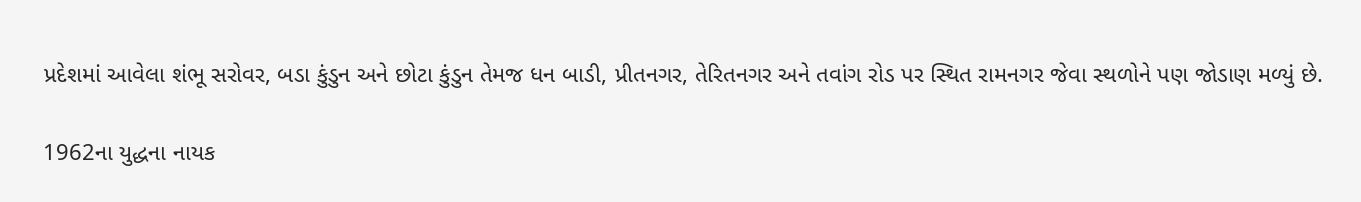પ્રદેશમાં આવેલા શંભૂ સરોવર, બડા કુંડુન અને છોટા કુંડુન તેમજ ધન બાડી, પ્રીતનગર, તેરિતનગર અને તવાંગ રોડ પર સ્થિત રામનગર જેવા સ્થળોને પણ જોડાણ મળ્યું છે.

1962ના યુદ્ધના નાયક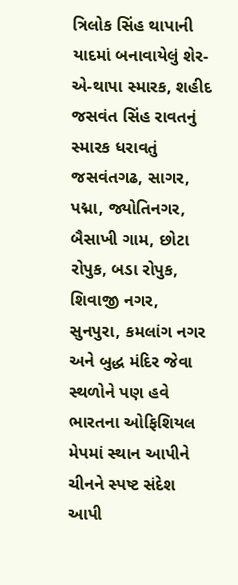ત્રિલોક સિંહ થાપાની યાદમાં બનાવાયેલું શેર-એ-થાપા સ્મારક, શહીદ જસવંત સિંહ રાવતનું સ્મારક ધરાવતું જસવંતગઢ, સાગર, પદ્મા, જ્યોતિનગર, બૈસાખી ગામ, છોટા રોપુક, બડા રોપુક, શિવાજી નગર, સુનપુરા, કમલાંગ નગર અને બુદ્ધ મંદિર જેવા સ્થળોને પણ હવે ભારતના ઓફિશિયલ મેપમાં સ્થાન આપીને ચીનને સ્પષ્ટ સંદેશ આપી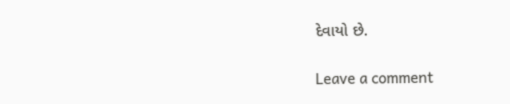દેવાયો છે.

Leave a comment